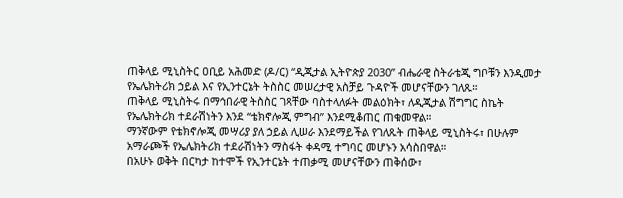ጠቅላይ ሚኒስትር ዐቢይ አሕመድ (ዶ/ር) “ዲጂታል ኢትዮጵያ 2030” ብሔራዊ ስትራቴጂ ግቦቹን እንዲመታ የኤሌክትሪክ ኃይል እና የኢንተርኔት ትስስር መሠረታዊ አስቻይ ጉዳዮች መሆናቸውን ገለጹ።
ጠቅላይ ሚኒስትሩ በማኅበራዊ ትስስር ገጻቸው ባስተላለፉት መልዕክት፣ ለዲጂታል ሽግግር ስኬት የኤሌክትሪክ ተደራሽነትን እንደ “ቴክኖሎጂ ምግብ” እንደሚቆጠር ጠቁመዋል።
ማንኛውም የቴክኖሎጂ መሣሪያ ያለ ኃይል ሊሠራ እንደማይችል የገለጹት ጠቅላይ ሚኒስትሩ፣ በሁሉም አማራጮች የኤሌክትሪክ ተደራሽነትን ማስፋት ቀዳሚ ተግባር መሆኑን አሳስበዋል።
በአሁኑ ወቅት በርካታ ከተሞች የኢንተርኔት ተጠቃሚ መሆናቸውን ጠቅሰው፣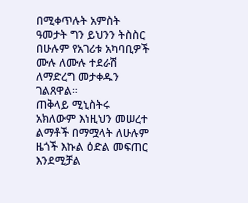በሚቀጥሉት አምስት ዓመታት ግን ይህንን ትስስር በሁሉም የአገሪቱ አካባቢዎች ሙሉ ለሙሉ ተደራሽ ለማድረግ መታቀዱን ገልጸዋል።
ጠቅላይ ሚኒስትሩ አክለውም እነዚህን መሠረተ ልማቶች በማሟላት ለሁሉም ዜጎች እኩል ዕድል መፍጠር እንደሚቻል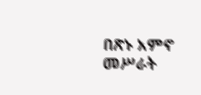በጽኑ አምኖ መሥራት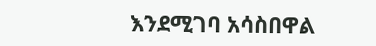እንደሚገባ አሳስበዋል